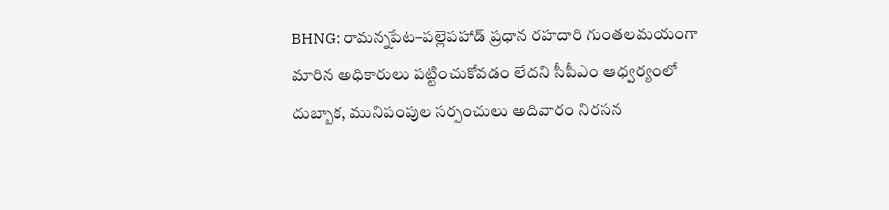BHNG: రామన్నపేట–పల్లెపహాడ్ ప్రధాన రహదారి గుంతలమయంగా మారిన అధికారులు పట్టించుకోవడం లేదని సీపీఎం ఆధ్వర్యంలో దుబ్బాక, మునిపంపుల సర్పంచులు అదివారం నిరసన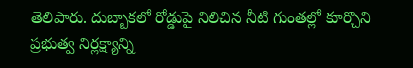తెలిపారు. దుబ్బాకలో రోడ్డుపై నిలిచిన నీటి గుంతల్లో కూర్చొని ప్రభుత్వ నిర్లక్ష్యాన్ని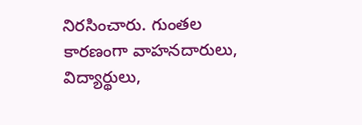నిరసించారు. గుంతల కారణంగా వాహనదారులు, విద్యార్థులు,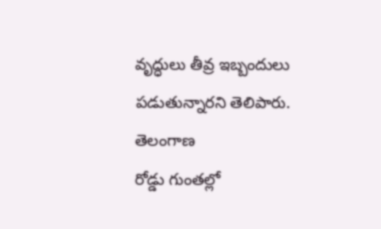వృద్ధులు తీవ్ర ఇబ్బందులు పడుతున్నారని తెలిపారు.
తెలంగాణ
రోడ్డు గుంతల్లో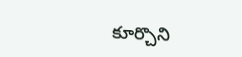కూర్చొని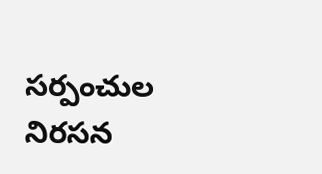సర్పంచుల నిరసన